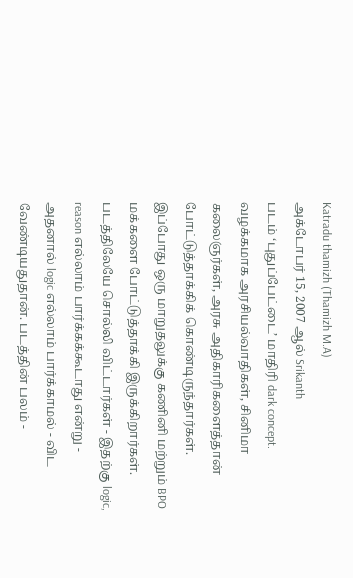Katradu thamizh (Thamizh M.A)
அக்டோபர் 15, 2007 ஆல் Srikanth
படம் ‘புதுப்பேட்டை’ மாதிரி dark concept. வழக்கமாக அரசியல்வாதிகள், சினிமா கலைஞர்கள், அரசு அதிகாரிகளைத்தான் போட்டுத்தாக்கிக் கொண்டிருந்தார்கள். இப்போது ஒரு மாறுதலுக்கு கணினி மற்றும் BPO மக்களை போட்டுத்தாக்கி இருக்கிறார்கள். படத்திலேயே சொல்லி விட்டார்கள் - இதற்கு logic, reason எல்லாம் பார்க்கக்கூடாது என்று - அதனால் logic எல்லாம் பார்க்காமல் - விட வேண்டியதுதான். படத்தின் பலம் -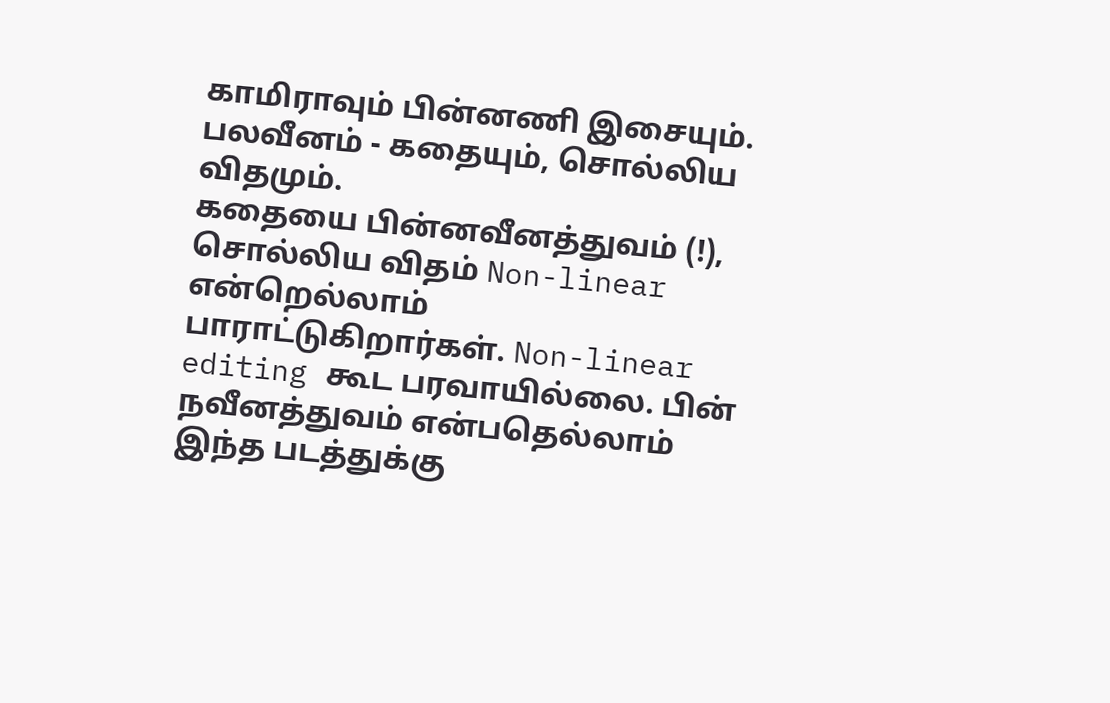காமிராவும் பின்னணி இசையும். பலவீனம் - கதையும், சொல்லிய விதமும்.
கதையை பின்னவீனத்துவம் (!), சொல்லிய விதம் Non-linear என்றெல்லாம் பாராட்டுகிறார்கள். Non-linear editing கூட பரவாயில்லை. பின் நவீனத்துவம் என்பதெல்லாம் இந்த படத்துக்கு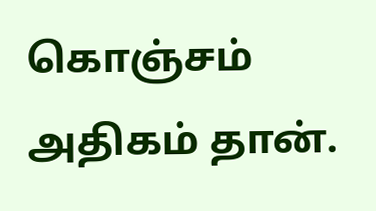கொஞ்சம் அதிகம் தான்.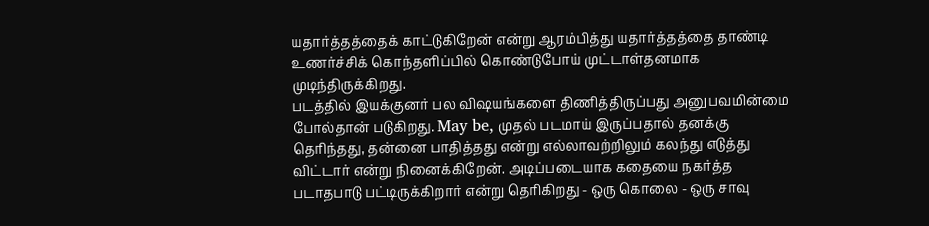யதார்த்தத்தைக் காட்டுகிறேன் என்று ஆரம்பித்து யதார்த்தத்தை தாண்டி உணர்ச்சிக் கொந்தளிப்பில் கொண்டுபோய் முட்டாள்தனமாக முடிந்திருக்கிறது.
படத்தில் இயக்குனர் பல விஷயங்களை திணித்திருப்பது அனுபவமின்மை போல்தான் படுகிறது. May be, முதல் படமாய் இருப்பதால் தனக்கு தெரிந்தது, தன்னை பாதித்தது என்று எல்லாவற்றிலும் கலந்து எடுத்து விட்டார் என்று நினைக்கிறேன். அடிப்படையாக கதையை நகர்த்த படாதபாடு பட்டிருக்கிறார் என்று தெரிகிறது - ஒரு கொலை - ஒரு சாவு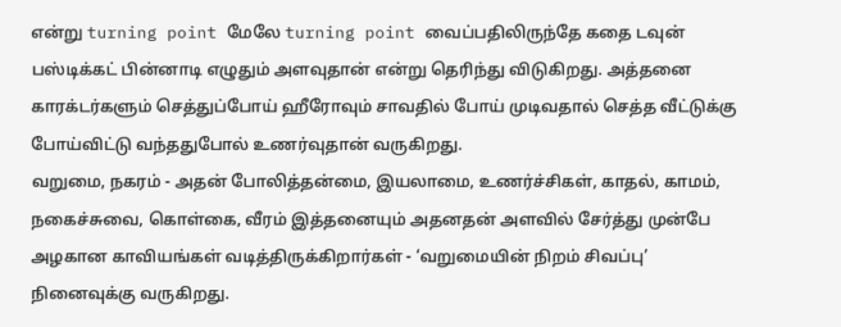என்று turning point மேலே turning point வைப்பதிலிருந்தே கதை டவுன் பஸ்டிக்கட் பின்னாடி எழுதும் அளவுதான் என்று தெரிந்து விடுகிறது. அத்தனை காரக்டர்களும் செத்துப்போய் ஹீரோவும் சாவதில் போய் முடிவதால் செத்த வீட்டுக்கு போய்விட்டு வந்ததுபோல் உணர்வுதான் வருகிறது.
வறுமை, நகரம் - அதன் போலித்தன்மை, இயலாமை, உணர்ச்சிகள், காதல், காமம், நகைச்சுவை, கொள்கை, வீரம் இத்தனையும் அதனதன் அளவில் சேர்த்து முன்பே அழகான காவியங்கள் வடித்திருக்கிறார்கள் - ‘வறுமையின் நிறம் சிவப்பு’ நினைவுக்கு வருகிறது.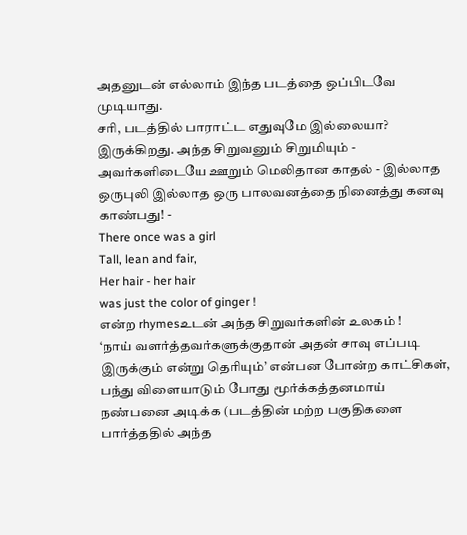அதனுடன் எல்லாம் இந்த படத்தை ஒப்பிடவே முடியாது.
சரி, படத்தில் பாராட்ட எதுவுமே இல்லையா?
இருக்கிறது. அந்த சிறுவனும் சிறுமியும் - அவர்களிடையே ஊறும் மெலிதான காதல் - இல்லாத ஒருபுலி இல்லாத ஒரு பாலவனத்தை நினைத்து கனவு காண்பது! -
There once was a girl
Tall, lean and fair,
Her hair - her hair
was just the color of ginger !
என்ற rhymesஉடன் அந்த சிறுவர்களின் உலகம் !
‘நாய் வளர்த்தவர்களுக்குதான் அதன் சாவு எப்படி இருக்கும் என்று தெரியும்’ என்பன போன்ற காட்சிகள், பந்து விளையாடும் போது மூர்க்கத்தனமாய் நண்பனை அடிக்க (படத்தின் மற்ற பகுதிகளை பார்த்ததில் அந்த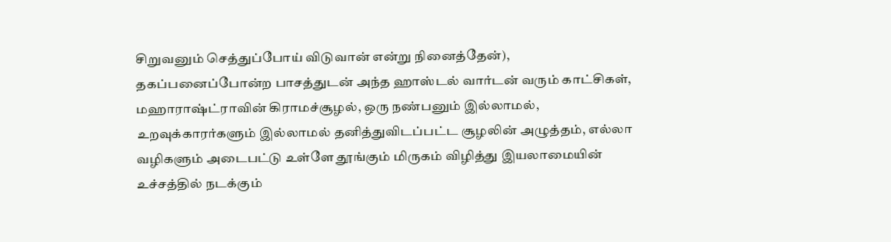சிறுவனும் செத்துப்போய் விடுவான் என்று நினைத்தேன்), தகப்பனைப்போன்ற பாசத்துடன் அந்த ஹாஸ்டல் வார்டன் வரும் காட்சிகள், மஹாராஷ்ட்ராவின் கிராமச்சூழல், ஒரு நண்பனும் இல்லாமல், உறவுக்காரர்களும் இல்லாமல் தனித்துவிடப்பட்ட சூழலின் அழுத்தம், எல்லா வழிகளும் அடைபட்டு உள்ளே தூங்கும் மிருகம் விழித்து இயலாமையின் உச்சத்தில் நடக்கும்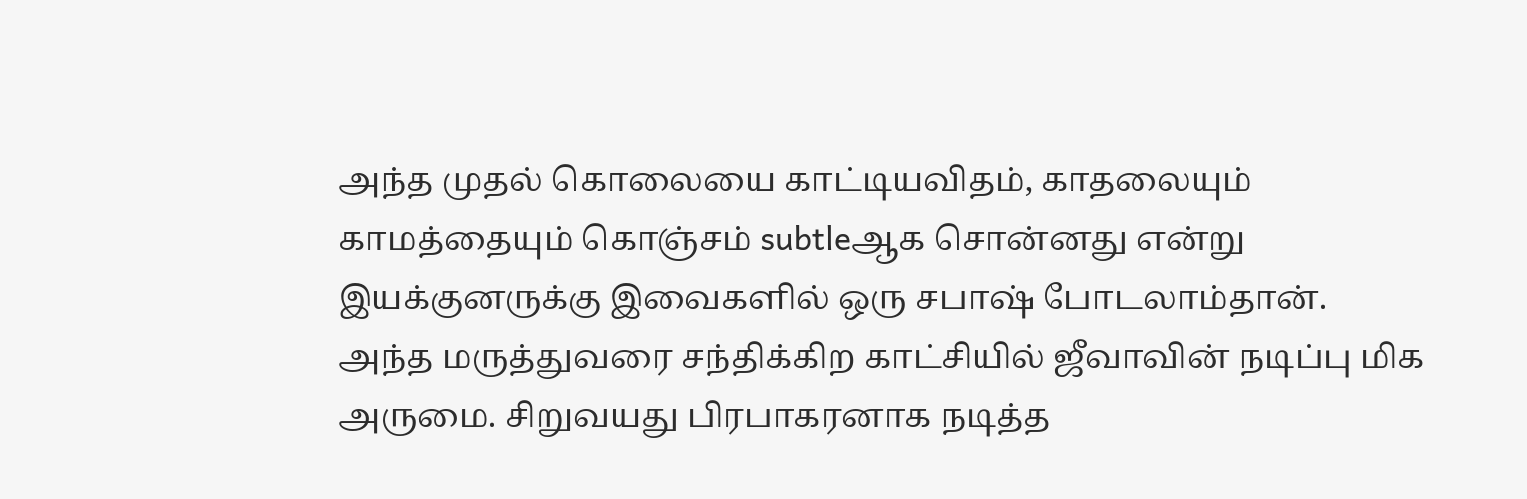அந்த முதல் கொலையை காட்டியவிதம், காதலையும் காமத்தையும் கொஞ்சம் subtleஆக சொன்னது என்று இயக்குனருக்கு இவைகளில் ஒரு சபாஷ் போடலாம்தான்.
அந்த மருத்துவரை சந்திக்கிற காட்சியில் ஜீவாவின் நடிப்பு மிக அருமை. சிறுவயது பிரபாகரனாக நடித்த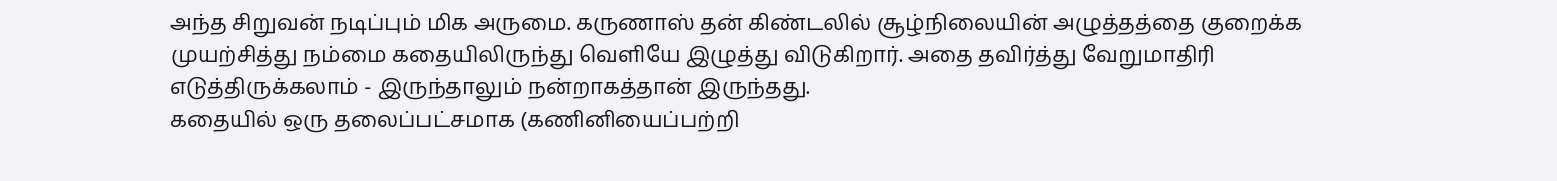அந்த சிறுவன் நடிப்பும் மிக அருமை. கருணாஸ் தன் கிண்டலில் சூழ்நிலையின் அழுத்தத்தை குறைக்க முயற்சித்து நம்மை கதையிலிருந்து வெளியே இழுத்து விடுகிறார். அதை தவிர்த்து வேறுமாதிரி எடுத்திருக்கலாம் - இருந்தாலும் நன்றாகத்தான் இருந்தது.
கதையில் ஒரு தலைப்பட்சமாக (கணினியைப்பற்றி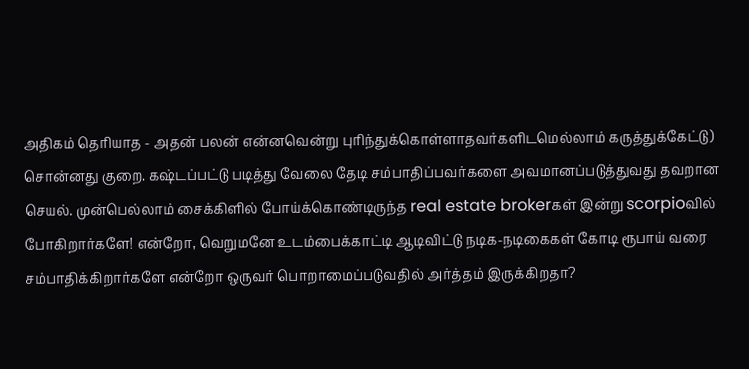அதிகம் தெரியாத - அதன் பலன் என்னவென்று புரிந்துக்கொள்ளாதவர்களிடமெல்லாம் கருத்துக்கேட்டு) சொன்னது குறை. கஷ்டப்பட்டு படித்து வேலை தேடி சம்பாதிப்பவர்களை அவமானப்படுத்துவது தவறான செயல். முன்பெல்லாம் சைக்கிளில் போய்க்கொண்டிருந்த real estate brokerகள் இன்று scorpioவில் போகிறார்களே! என்றோ, வெறுமனே உடம்பைக்காட்டி ஆடிவிட்டு நடிக-நடிகைகள் கோடி ரூபாய் வரை சம்பாதிக்கிறார்களே என்றோ ஒருவர் பொறாமைப்படுவதில் அர்த்தம் இருக்கிறதா?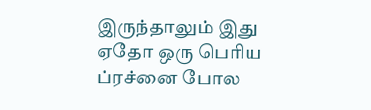இருந்தாலும் இது ஏதோ ஒரு பெரிய ப்ரச்னை போல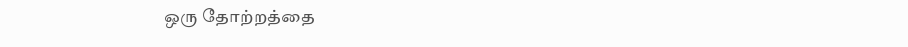ஒரு தோற்றத்தை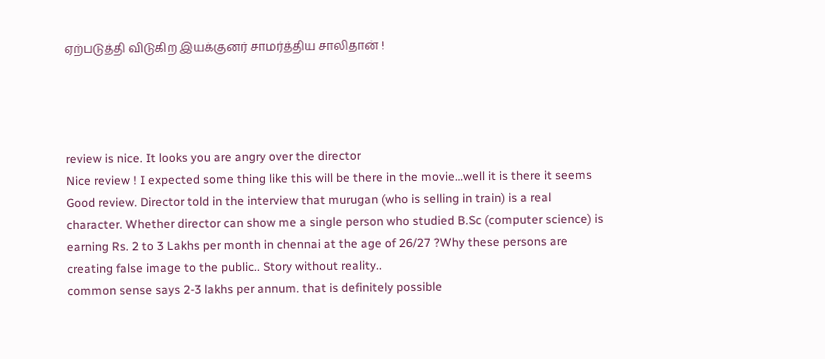ஏற்படுத்தி விடுகிற இயக்குனர் சாமர்த்திய சாலிதான் !




review is nice. It looks you are angry over the director
Nice review ! I expected some thing like this will be there in the movie…well it is there it seems
Good review. Director told in the interview that murugan (who is selling in train) is a real character. Whether director can show me a single person who studied B.Sc (computer science) is earning Rs. 2 to 3 Lakhs per month in chennai at the age of 26/27 ?Why these persons are creating false image to the public.. Story without reality..
common sense says 2-3 lakhs per annum. that is definitely possible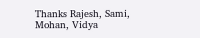Thanks Rajesh, Sami, Mohan, Vidya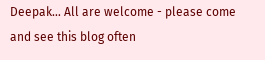Deepak… All are welcome - please come and see this blog often